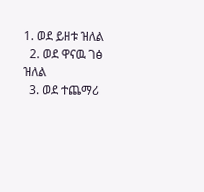1. ወደ ይዘቱ ዝለል
  2. ወደ ዋናዉ ገፅ ዝለል
  3. ወደ ተጨማሪ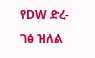የDW ድረ-ገፅ ዝለል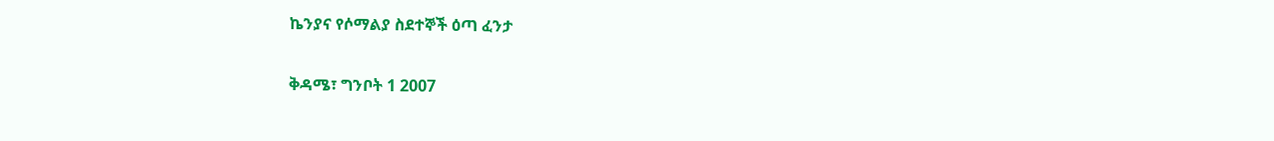ኬንያና የሶማልያ ስደተኞች ዕጣ ፈንታ

ቅዳሜ፣ ግንቦት 1 2007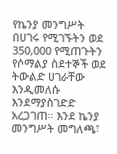የኬንያ መንግሥት በሀገሩ የሚገኙትን ወደ 350,000 የሚጠጉትን የሶማልያ ስደተኞች ወደ ትውልድ ሀገራቸው እንዲመለሱ እንደማያስገድድ አረጋገጠ። እንደ ኬንያ መንግሥት መግለጫ፣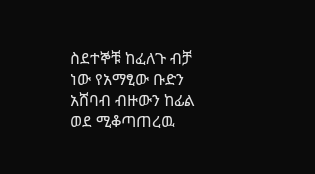ስደተኞቹ ከፈለጉ ብቻ ነው የአማፂው ቡድን አሸባብ ብዙውን ከፊል ወደ ሚቆጣጠረዉ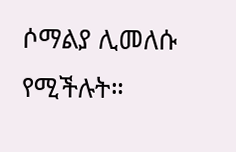ሶማልያ ሊመለሱ የሚችሉት።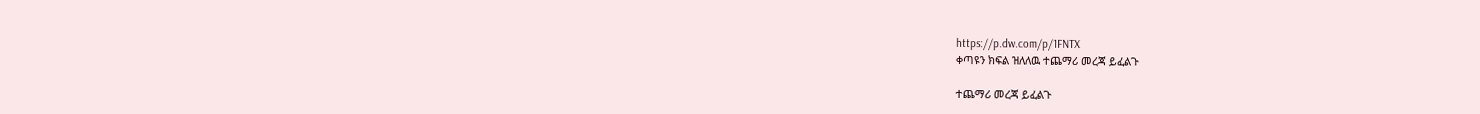https://p.dw.com/p/1FNTX
ቀጣዩን ክፍል ዝለለዉ ተጨማሪ መረጃ ይፈልጉ

ተጨማሪ መረጃ ይፈልጉ